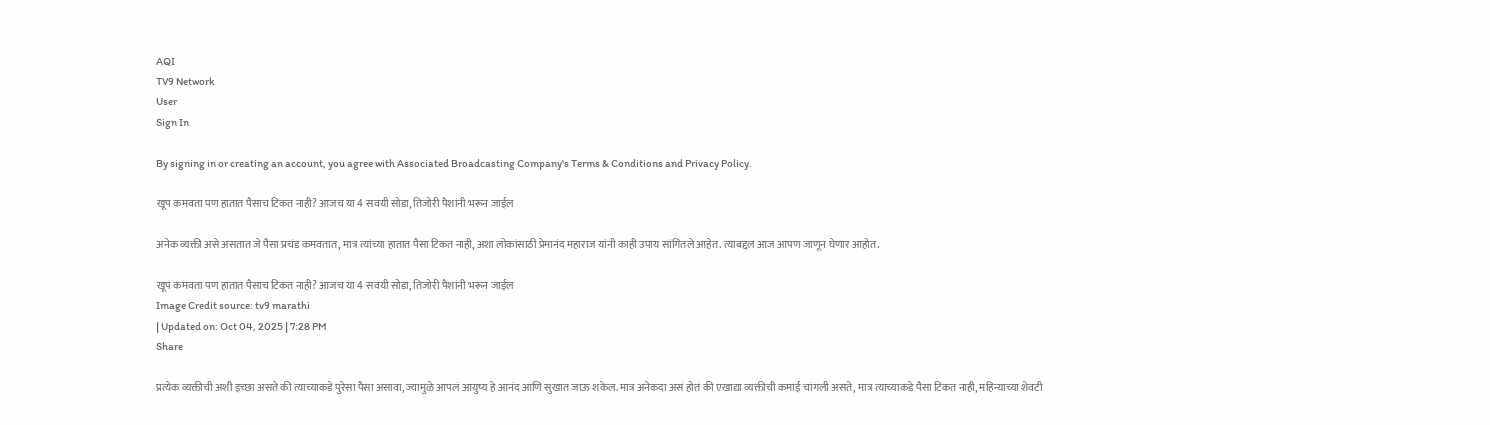AQI
TV9 Network
User
Sign In

By signing in or creating an account, you agree with Associated Broadcasting Company's Terms & Conditions and Privacy Policy.

खूप कमवता पण हातात पैसाच टिकत नाही? आजच या 4 सवयी सोडा, तिजोरी पैशांनी भरून जाईल

अनेक व्यक्ती असे असतात जे पैसा प्रचंड कमवतात, मात्र त्यांच्या हातात पैसा टिकत नाही, अशा लोकांसाठी प्रेमानंद महाराज यांनी काही उपाय सांगितले आहेत. त्याबद्दल आज आपण जाणून घेणार आहोत.

खूप कमवता पण हातात पैसाच टिकत नाही? आजच या 4 सवयी सोडा, तिजोरी पैशांनी भरून जाईल
Image Credit source: tv9 marathi
| Updated on: Oct 04, 2025 | 7:28 PM
Share

प्रत्येक व्यक्तीची अशी इच्छा असते की त्याच्याकडे पुरेसा पैसा असावा, ज्यामुळे आपलं आयुष्य हे आनंद आणि सुखात जाऊ शकेल. मात्र अनेकदा असं होतं की एखाद्या व्यक्तीची कमाई चांगली असते, मात्र त्याच्याकडे पैसा टिकत नाही, महिन्याच्या शेवटी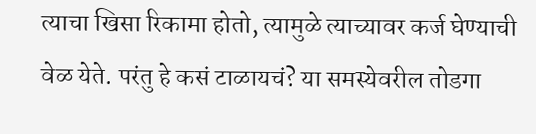त्याचा खिसा रिकामा होतो, त्यामुळे त्याच्यावर कर्ज घेण्याची वेळ येते. परंतु हे कसं टाळायचं? या समस्येवरील तोडगा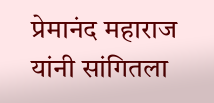प्रेमानंद महाराज यांनी सांगितला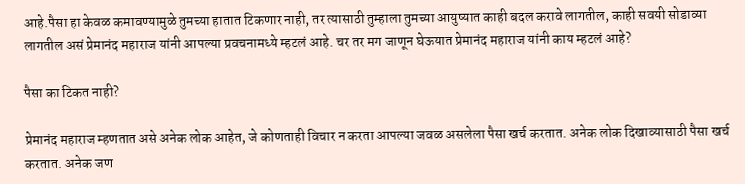आहे.पैसा हा केवळ कमावण्यामुळे तुमच्या हातात टिकणार नाही, तर त्यासाठी तुम्हाला तुमच्या आयुष्यात काही बदल करावे लागतील, काही सवयी सोडाव्या लागतील असं प्रेमानंद महाराज यांनी आपल्या प्रवचनामध्ये म्हटलं आहे. चर तर मग जाणून घेऊयात प्रेमानंद महाराज यांनी काय म्हटलं आहे?

पैसा का टिकत नाही?

प्रेमानंद महाराज म्हणतात असे अनेक लोक आहेत, जे कोणताही विचार न करता आपल्या जवळ असलेला पैसा खर्च करतात. अनेक लोक दिखाव्यासाठी पैसा खर्च करतात. अनेक जण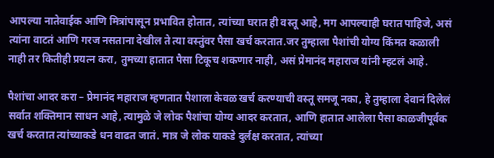आपल्या नातेवाईक आणि मित्रांपासून प्रभावित होतात, त्यांच्या घरात ही वस्तू आहे, मग आपल्याही घरात पाहिजे, असं त्यांना वाटतं आणि गरज नसताना देखील ते त्या वस्तुंवर पैसा खर्च करतात.जर तुम्हाला पैशांची योग्य किंमत कळाली नाही तर कितीही प्रयत्न करा, तुमच्या हातात पैसा टिकूच शकणार नाही, असं प्रेमानंद महाराज यांनी म्हटलं आहे.

पैशांचा आदर करा – प्रेमानंद महाराज म्हणतात पैशाला केवळ खर्च करण्याची वस्तू समजू नका, हे तुम्हाला देवानं दिलेलं सर्वात शक्तिमान साधन आहे, त्यामुळे जे लोक पैशांचा योग्य आदर करतात, आणि हातात आलेला पैसा काळजीपूर्वक खर्च करतात त्यांच्याकडे धन वाढत जातं. मात्र जे लोक याकडे दुर्लक्ष करतात, त्यांच्या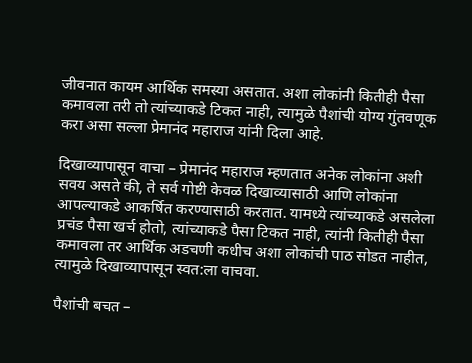जीवनात कायम आर्थिक समस्या असतात. अशा लोकांनी कितीही पैसा कमावला तरी तो त्यांच्याकडे टिकत नाही, त्यामुळे पैशांची योग्य गुंतवणूक करा असा सल्ला प्रेमानंद महाराज यांनी दिला आहे.

दिखाव्यापासून वाचा – प्रेमानंद महाराज म्हणतात अनेक लोकांना अशी सवय असते की, ते सर्व गोष्टी केवळ दिखाव्यासाठी आणि लोकांना आपल्याकडे आकर्षित करण्यासाठी करतात. यामध्ये त्यांच्याकडे असलेला प्रचंड पैसा खर्च होतो, त्यांच्याकडे पैसा टिकत नाही, त्यांनी कितीही पैसा कमावला तर आर्थिक अडचणी कधीच अशा लोकांची पाठ सोडत नाहीत, त्यामुळे दिखाव्यापासून स्वत:ला वाचवा.

पैशांची बचत –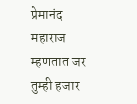प्रेमानंद महाराज म्हणतात जर तुम्ही हजार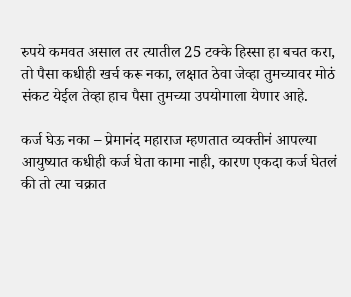रुपये कमवत असाल तर त्यातील 25 टक्के हिस्सा हा बचत करा, तो पैसा कधीही खर्च करू नका, लक्षात ठेवा जेव्हा तुमच्यावर मोठं संकट येईल तेव्हा हाच पैसा तुमच्या उपयोगाला येणार आहे.

कर्ज घेऊ नका – प्रेमानंद महाराज म्हणतात व्यक्तीनं आपल्या आयुष्यात कधीही कर्ज घेता कामा नाही, कारण एकदा कर्ज घेतलं की तो त्या चक्रात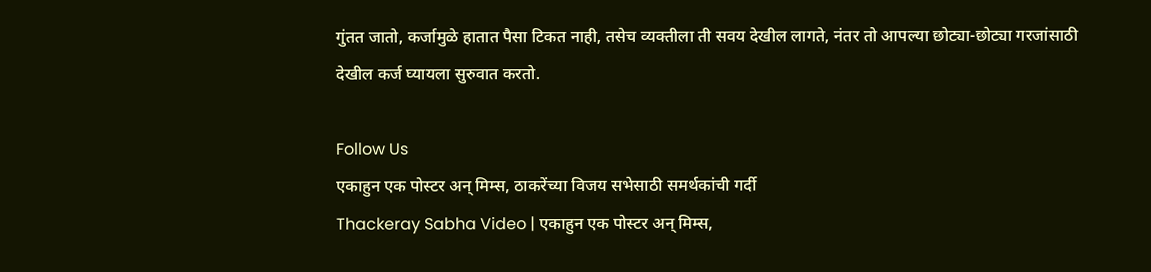गुंतत जातो, कर्जामुळे हातात पैसा टिकत नाही, तसेच व्यक्तीला ती सवय देखील लागते, नंतर तो आपल्या छोट्या-छोट्या गरजांसाठी देखील कर्ज घ्यायला सुरुवात करतो.

Follow Us
एकाहुन एक पोस्टर अन् मिम्स, ठाकरेंच्या विजय सभेसाठी समर्थकांची गर्दी
Thackeray Sabha Video | एकाहुन एक पोस्टर अन् मिम्स,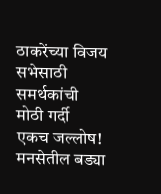ठाकरेंच्या विजय सभेसाठी समर्थकांची मोठी गर्दी
एकच जल्लोष! मनसेतील बड्या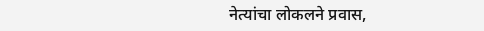नेत्यांचा लोकलने प्रवास,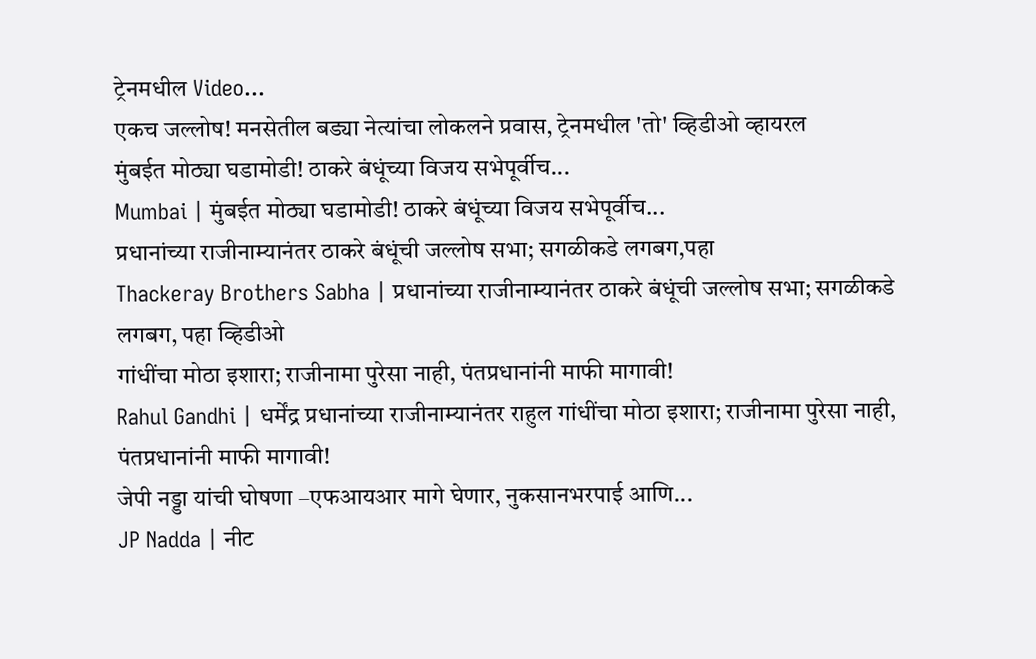ट्रेनमधील Video...
एकच जल्लोष! मनसेतील बड्या नेत्यांचा लोकलने प्रवास, ट्रेनमधील 'तो' व्हिडीओ व्हायरल
मुंबईत मोठ्या घडामोडी! ठाकरे बंधूंच्या विजय सभेपूर्वीच...
Mumbai | मुंबईत मोठ्या घडामोडी! ठाकरे बंधूंच्या विजय सभेपूर्वीच...
प्रधानांच्या राजीनाम्यानंतर ठाकरे बंधूंची जल्लोष सभा; सगळीकडे लगबग,पहा
Thackeray Brothers Sabha | प्रधानांच्या राजीनाम्यानंतर ठाकरे बंधूंची जल्लोष सभा; सगळीकडे लगबग, पहा व्हिडीओ
गांधींचा मोठा इशारा; राजीनामा पुरेसा नाही, पंतप्रधानांनी माफी मागावी!
Rahul Gandhi | धर्मेंद्र प्रधानांच्या राजीनाम्यानंतर राहुल गांधींचा मोठा इशारा; राजीनामा पुरेसा नाही, पंतप्रधानांनी माफी मागावी!
जेपी नड्डा यांची घोषणा –एफआयआर मागे घेणार, नुकसानभरपाई आणि...
JP Nadda | नीट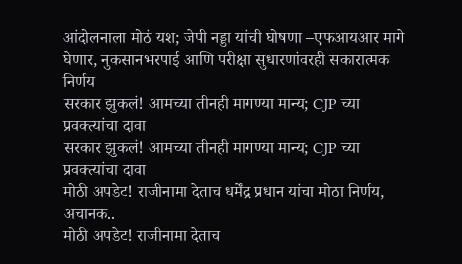आंदोलनाला मोठं यश; जेपी नड्डा यांची घोषणा –एफआयआर मागे घेणार, नुकसानभरपाई आणि परीक्षा सुधारणांवरही सकारात्मक निर्णय
सरकार झुकलं! आमच्या तीनही मागण्या मान्य; CJP च्या प्रवक्त्यांचा दावा
सरकार झुकलं! आमच्या तीनही मागण्या मान्य; CJP च्या प्रवक्त्यांचा दावा
मोठी अपडेट! राजीनामा देताच धर्मेंद्र प्रधान यांचा मोठा निर्णय, अचानक..
मोठी अपडेट! राजीनामा देताच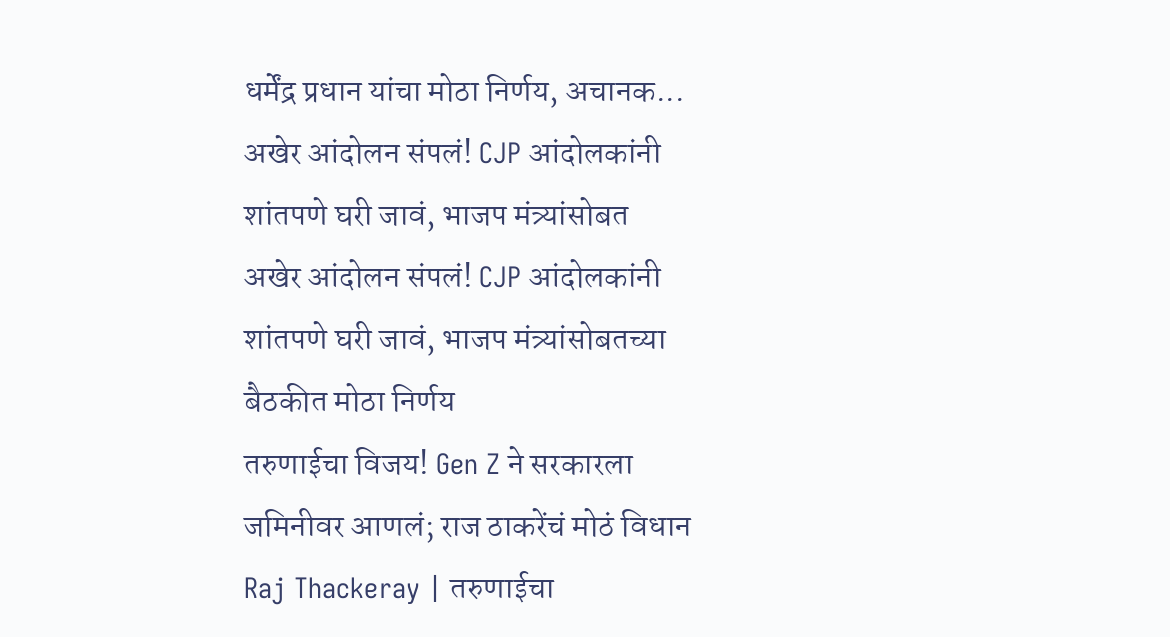धर्मेंद्र प्रधान यांचा मोठा निर्णय, अचानक...
अखेर आंदोलन संपलं! CJP आंदोलकांनी शांतपणे घरी जावं, भाजप मंत्र्यांसोबत
अखेर आंदोलन संपलं! CJP आंदोलकांनी शांतपणे घरी जावं, भाजप मंत्र्यांसोबतच्या बैठकीत मोठा निर्णय
तरुणाईचा विजय! Gen Z ने सरकारला जमिनीवर आणलं; राज ठाकरेंचं मोठं विधान
Raj Thackeray | तरुणाईचा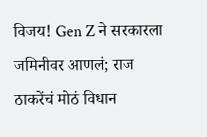विजय! Gen Z ने सरकारला जमिनीवर आणलं; राज ठाकरेंचं मोठं विधान